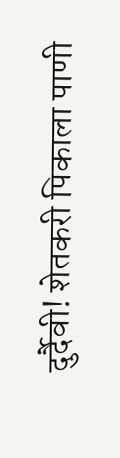दुर्दैवी! शेतकरी पिकाला पाणी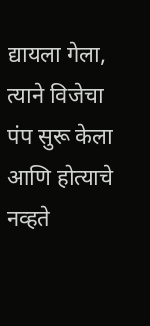द्यायला गेला, त्याने विजेचा पंप सुरू केला आणि होत्याचे नव्हते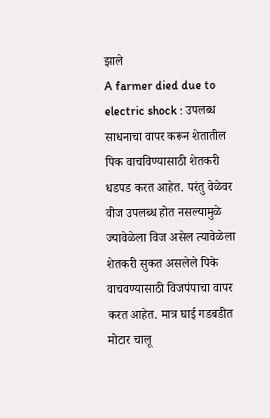झाले
A farmer died due to electric shock : उपलब्ध साधनाचा वापर करून शेतातील पिक वाचविण्यासाठी शेतकरी धडपड करत आहेत. परंतु वेळेवर वीज उपलब्ध होत नसल्यामुळे ज्यावेळेला विज असेल त्यावेळेला शेतकरी सुकत असलेले पिके वाचवण्यासाठी विजपंपाचा वापर करत आहेत. मात्र घाई गडबडीत मोटार चालू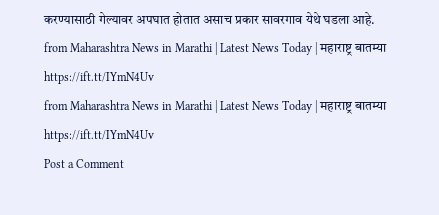करण्यासाठी गेल्यावर अपघात होतात असाच प्रकार सावरगाव येथे घडला आहे.
from Maharashtra News in Marathi | Latest News Today | महाराष्ट्र बातम्या https://ift.tt/IYmN4Uv
from Maharashtra News in Marathi | Latest News Today | महाराष्ट्र बातम्या https://ift.tt/IYmN4Uv
Post a Comment